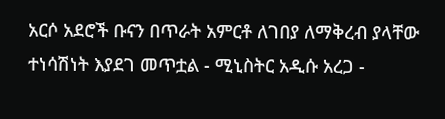አርሶ አደሮች ቡናን በጥራት አምርቶ ለገበያ ለማቅረብ ያላቸው ተነሳሽነት እያደገ መጥቷል - ሚኒስትር አዲሱ አረጋ -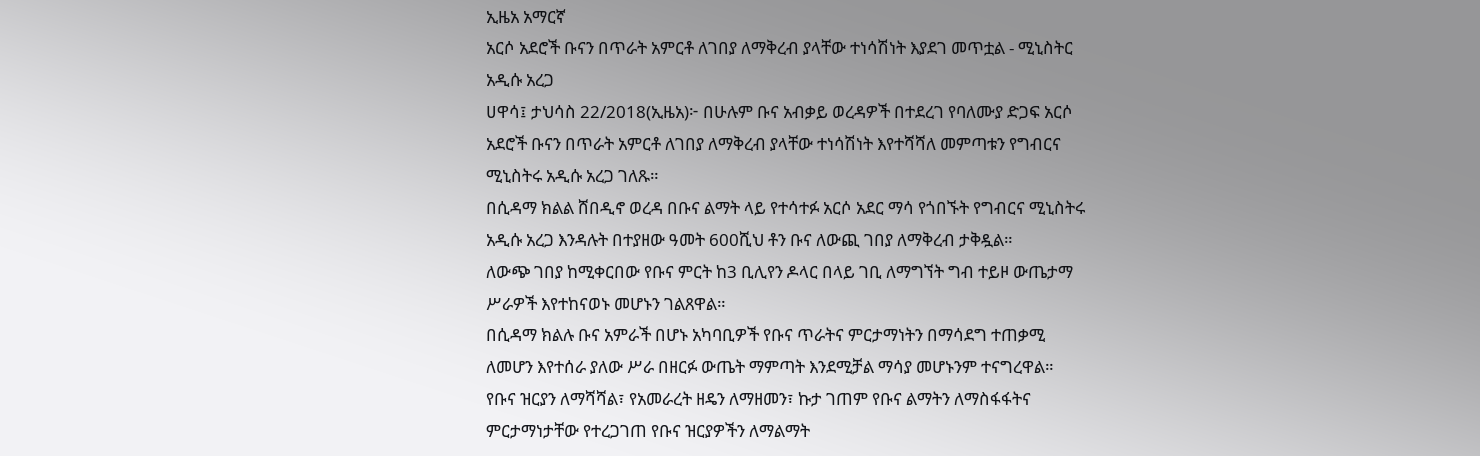ኢዜአ አማርኛ
አርሶ አደሮች ቡናን በጥራት አምርቶ ለገበያ ለማቅረብ ያላቸው ተነሳሽነት እያደገ መጥቷል - ሚኒስትር አዲሱ አረጋ
ሀዋሳ፤ ታህሳስ 22/2018(ኢዜአ)፦ በሁሉም ቡና አብቃይ ወረዳዎች በተደረገ የባለሙያ ድጋፍ አርሶ አደሮች ቡናን በጥራት አምርቶ ለገበያ ለማቅረብ ያላቸው ተነሳሽነት እየተሻሻለ መምጣቱን የግብርና ሚኒስትሩ አዲሱ አረጋ ገለጹ።
በሲዳማ ክልል ሸበዲኖ ወረዳ በቡና ልማት ላይ የተሳተፉ አርሶ አደር ማሳ የጎበኙት የግብርና ሚኒስትሩ አዲሱ አረጋ እንዳሉት በተያዘው ዓመት 600ሺህ ቶን ቡና ለውጪ ገበያ ለማቅረብ ታቅዷል።
ለውጭ ገበያ ከሚቀርበው የቡና ምርት ከ3 ቢሊየን ዶላር በላይ ገቢ ለማግኘት ግብ ተይዞ ውጤታማ ሥራዎች እየተከናወኑ መሆኑን ገልጸዋል።
በሲዳማ ክልሉ ቡና አምራች በሆኑ አካባቢዎች የቡና ጥራትና ምርታማነትን በማሳደግ ተጠቃሚ ለመሆን እየተሰራ ያለው ሥራ በዘርፉ ውጤት ማምጣት እንደሚቻል ማሳያ መሆኑንም ተናግረዋል።
የቡና ዝርያን ለማሻሻል፣ የአመራረት ዘዴን ለማዘመን፣ ኩታ ገጠም የቡና ልማትን ለማስፋፋትና ምርታማነታቸው የተረጋገጠ የቡና ዝርያዎችን ለማልማት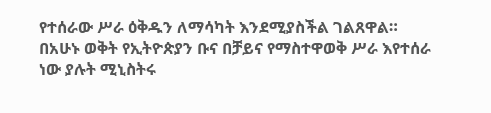የተሰራው ሥራ ዕቅዱን ለማሳካት እንደሚያስችል ገልጸዋል።
በአሁኑ ወቅት የኢትዮጵያን ቡና በቻይና የማስተዋወቅ ሥራ እየተሰራ ነው ያሉት ሚኒስትሩ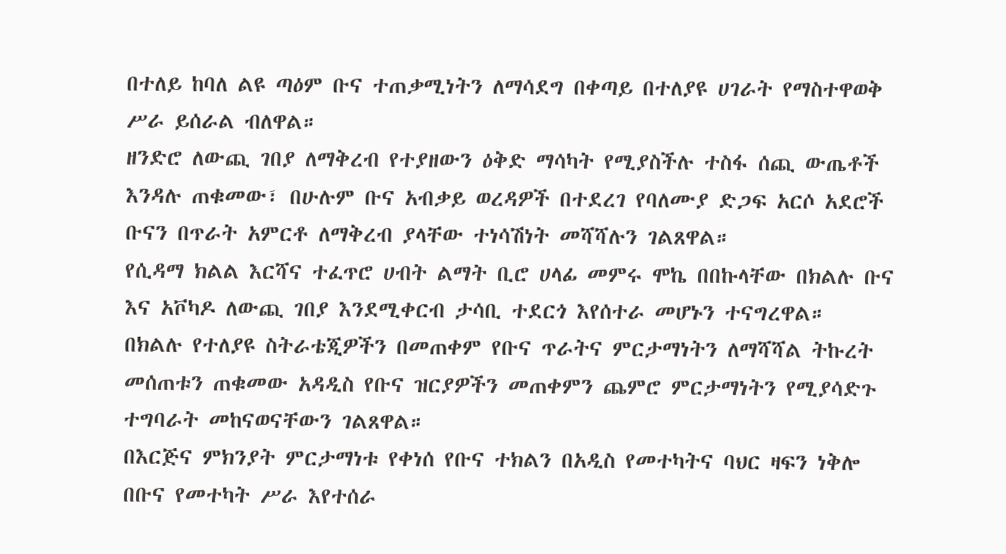በተለይ ከባለ ልዩ ጣዕም ቡና ተጠቃሚነትን ለማሳደግ በቀጣይ በተለያዩ ሀገራት የማስተዋወቅ ሥራ ይሰራል ብለዋል።
ዘንድሮ ለውጪ ገበያ ለማቅረብ የተያዘውን ዕቅድ ማሳካት የሚያስችሉ ተስፋ ሰጪ ውጤቶች እንዳሉ ጠቁመው፣ በሁሉም ቡና አብቃይ ወረዳዎች በተደረገ የባለሙያ ድጋፍ አርሶ አደሮች ቡናን በጥራት አምርቶ ለማቅረብ ያላቸው ተነሳሽነት መሻሻሉን ገልጸዋል።
የሲዳማ ክልል እርሻና ተፈጥሮ ሀብት ልማት ቢሮ ሀላፊ መምሩ ሞኬ በበኩላቸው በክልሉ ቡና እና አቮካዶ ለውጪ ገበያ እንደሚቀርብ ታሳቢ ተደርጎ እየሰተራ መሆኑን ተናግረዋል።
በክልሉ የተለያዩ ስትራቴጂዎችን በመጠቀም የቡና ጥራትና ምርታማነትን ለማሻሻል ትኩረት መሰጠቱን ጠቁመው አዳዲስ የቡና ዝርያዎችን መጠቀምን ጨምሮ ምርታማነትን የሚያሳድጉ ተግባራት መከናወናቸውን ገልጸዋል።
በእርጅና ምክንያት ምርታማነቱ የቀነሰ የቡና ተክልን በአዲስ የመተካትና ባህር ዛፍን ነቅሎ በቡና የመተካት ሥራ እየተሰራ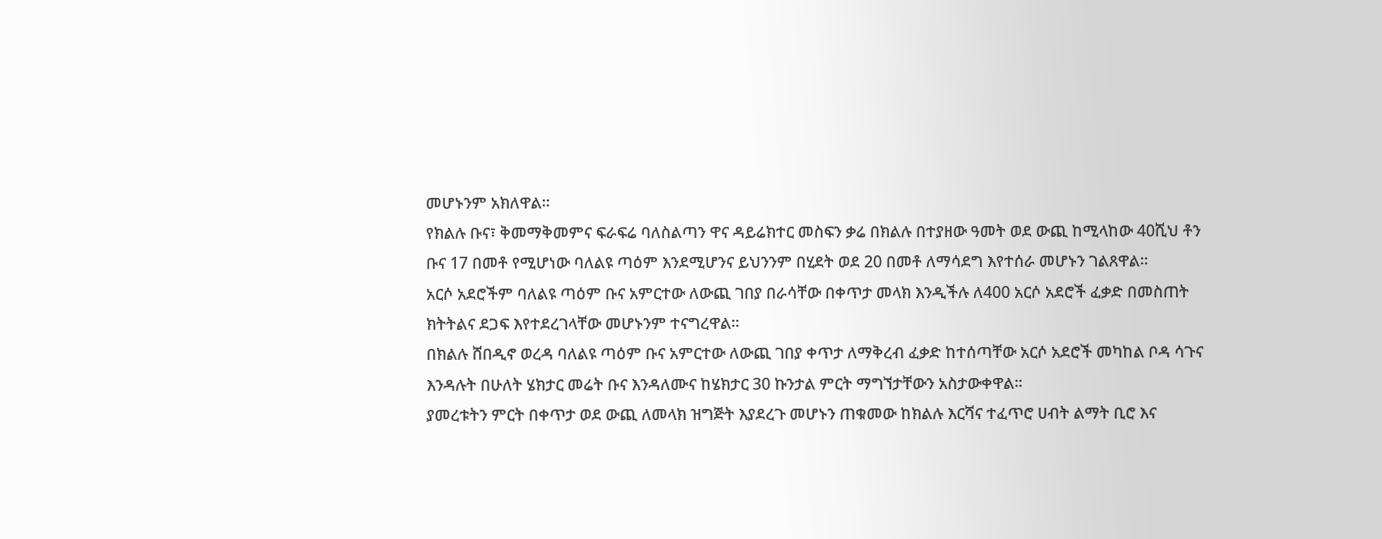መሆኑንም አክለዋል።
የክልሉ ቡና፣ ቅመማቅመምና ፍራፍሬ ባለስልጣን ዋና ዳይሬክተር መስፍን ቃሬ በክልሉ በተያዘው ዓመት ወደ ውጪ ከሚላከው 40ሺህ ቶን ቡና 17 በመቶ የሚሆነው ባለልዩ ጣዕም እንደሚሆንና ይህንንም በሂደት ወደ 20 በመቶ ለማሳደግ እየተሰራ መሆኑን ገልጸዋል።
አርሶ አደሮችም ባለልዩ ጣዕም ቡና አምርተው ለውጪ ገበያ በራሳቸው በቀጥታ መላክ እንዲችሉ ለ400 አርሶ አደሮች ፈቃድ በመስጠት ክትትልና ደጋፍ እየተደረገላቸው መሆኑንም ተናግረዋል።
በክልሉ ሸበዲኖ ወረዳ ባለልዩ ጣዕም ቡና አምርተው ለውጪ ገበያ ቀጥታ ለማቅረብ ፈቃድ ከተሰጣቸው አርሶ አደሮች መካከል ቦዳ ሳጉና እንዳሉት በሁለት ሄክታር መሬት ቡና እንዳለሙና ከሄክታር 30 ኩንታል ምርት ማግኘታቸውን አስታውቀዋል።
ያመረቱትን ምርት በቀጥታ ወደ ውጪ ለመላክ ዝግጅት እያደረጉ መሆኑን ጠቁመው ከክልሉ እርሻና ተፈጥሮ ሀብት ልማት ቢሮ እና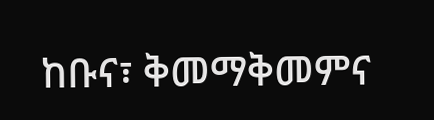ከቡና፣ ቅመማቅመምና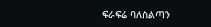ፍራፍሬ ባለስልጣን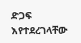ድጋፍ እየተደረገላቸው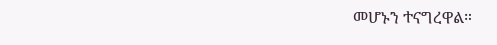መሆኑን ተናግረዋል።